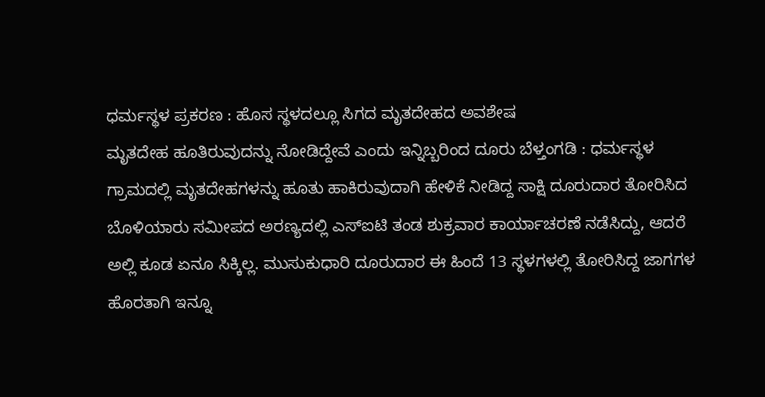ಧರ್ಮಸ್ಥಳ ಪ್ರಕರಣ : ಹೊಸ ಸ್ಥಳದಲ್ಲೂ ಸಿಗದ ಮೃತದೇಹದ ಅವಶೇಷ
ಮೃತದೇಹ ಹೂತಿರುವುದನ್ನು ನೋಡಿದ್ದೇವೆ ಎಂದು ಇನ್ನಿಬ್ಬರಿಂದ ದೂರು ಬೆಳ್ತಂಗಡಿ : ಧರ್ಮಸ್ಥಳ ಗ್ರಾಮದಲ್ಲಿ ಮೃತದೇಹಗಳನ್ನು ಹೂತು ಹಾಕಿರುವುದಾಗಿ ಹೇಳಿಕೆ ನೀಡಿದ್ದ ಸಾಕ್ಷಿ ದೂರುದಾರ ತೋರಿಸಿದ ಬೊಳಿಯಾರು ಸಮೀಪದ ಅರಣ್ಯದಲ್ಲಿ ಎಸ್ಐಟಿ ತಂಡ ಶುಕ್ರವಾರ ಕಾರ್ಯಾಚರಣೆ ನಡೆಸಿದ್ದು, ಆದರೆ ಅಲ್ಲಿ ಕೂಡ ಏನೂ ಸಿಕ್ಕಿಲ್ಲ. ಮುಸುಕುಧಾರಿ ದೂರುದಾರ ಈ ಹಿಂದೆ 13 ಸ್ಥಳಗಳಲ್ಲಿ ತೋರಿಸಿದ್ದ ಜಾಗಗಳ ಹೊರತಾಗಿ ಇನ್ನೂ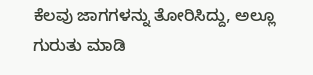ಕೆಲವು ಜಾಗಗಳನ್ನು ತೋರಿಸಿದ್ದು, ಅಲ್ಲೂ ಗುರುತು ಮಾಡಿ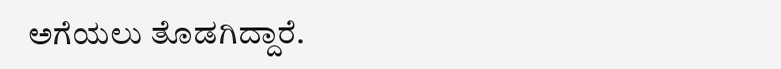ಅಗೆಯಲು ತೊಡಗಿದ್ದಾರೆ.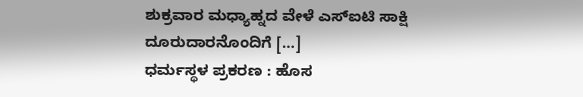ಶುಕ್ರವಾರ ಮಧ್ಯಾಹ್ನದ ವೇಳೆ ಎಸ್ಐಟಿ ಸಾಕ್ಷಿ ದೂರುದಾರನೊಂದಿಗೆ […]
ಧರ್ಮಸ್ಥಳ ಪ್ರಕರಣ : ಹೊಸ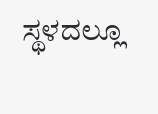ಸ್ಥಳದಲ್ಲೂ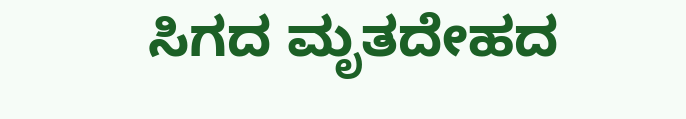ಸಿಗದ ಮೃತದೇಹದ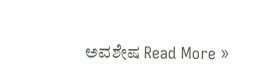ಅವಶೇಷ Read More »